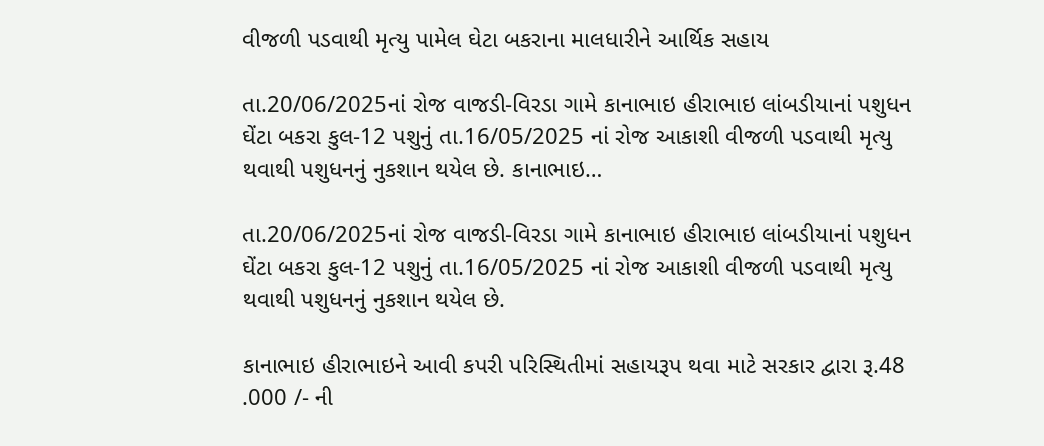વીજળી પડવાથી મૃત્યુ પામેલ ઘેટા બકરાના માલધારીને આર્થિક સહાય

તા.20/06/2025નાં રોજ વાજડી-વિરડા ગામે કાનાભાઇ હીરાભાઇ લાંબડીયાનાં પશુધન ઘેંટા બકરા કુલ-12 પશુનું તા.16/05/2025 નાં રોજ આકાશી વીજળી પડવાથી મૃત્યુ થવાથી પશુધનનું નુકશાન થયેલ છે. કાનાભાઇ…

તા.20/06/2025નાં રોજ વાજડી-વિરડા ગામે કાનાભાઇ હીરાભાઇ લાંબડીયાનાં પશુધન ઘેંટા બકરા કુલ-12 પશુનું તા.16/05/2025 નાં રોજ આકાશી વીજળી પડવાથી મૃત્યુ થવાથી પશુધનનું નુકશાન થયેલ છે.

કાનાભાઇ હીરાભાઇને આવી કપરી પરિસ્થિતીમાં સહાયરૂપ થવા માટે સરકાર દ્વારા રૂ.48 .000 /- ની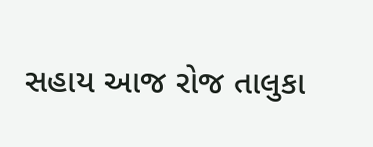સહાય આજ રોજ તાલુકા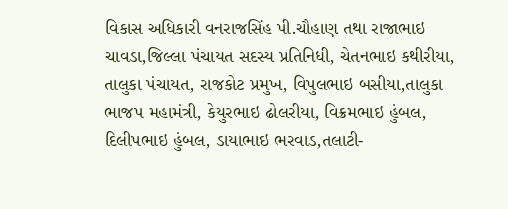વિકાસ અધિકારી વનરાજસિંહ પી.ચૌહાણ તથા રાજાભાઇ ચાવડા,જિલ્લા પંચાયત સદસ્ય પ્રતિનિધી, ચેતનભાઇ કથીરીયા, તાલુકા પંચાયત, રાજકોટ પ્રમુખ, વિપુલભાઇ બસીયા,તાલુકા ભાજપ મહામંત્રી, કેયુરભાઇ ઢોલરીયા, વિક્રમભાઇ હુંબલ, દિલીપભાઇ હુંબલ, ડાયાભાઇ ભરવાડ,તલાટી-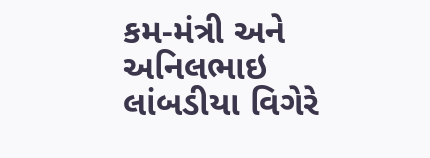કમ-મંત્રી અને અનિલભાઇ લાંબડીયા વિગેરે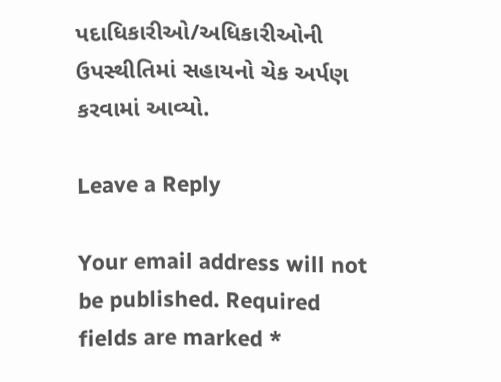પદાધિકારીઓ/અધિકારીઓની ઉપસ્થીતિમાં સહાયનો ચેક અર્પણ કરવામાં આવ્યો.

Leave a Reply

Your email address will not be published. Required fields are marked *